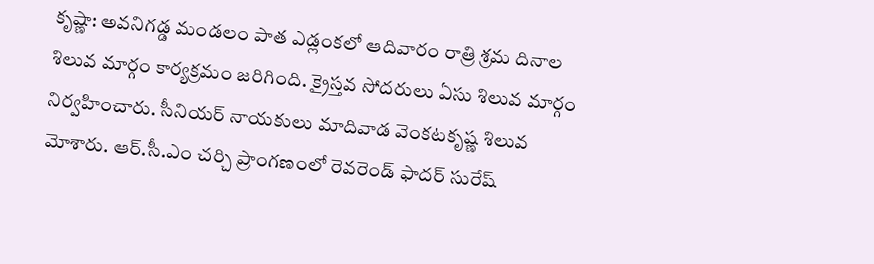కృష్ణా: అవనిగడ్డ మండలం పాత ఎడ్లంకలో ఆదివారం రాత్రి శ్రమ దినాల శిలువ మార్గం కార్యక్రమం జరిగింది. క్రైస్తవ సోదరులు ఏసు శిలువ మార్గం నిర్వహించారు. సీనియర్ నాయకులు మాదివాడ వెంకటకృష్ణ శిలువ మోశారు. ఆర్.సీ.ఎం చర్చి ప్రాంగణంలో రెవరెండ్ ఫాదర్ సురేష్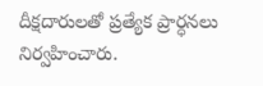దీక్షదారులతో ప్రత్యేక ప్రార్ధనలు నిర్వహించారు.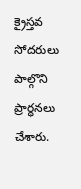క్రైస్తవ సోదరులు పాల్గొని ప్రార్ధనలు చేశారు.